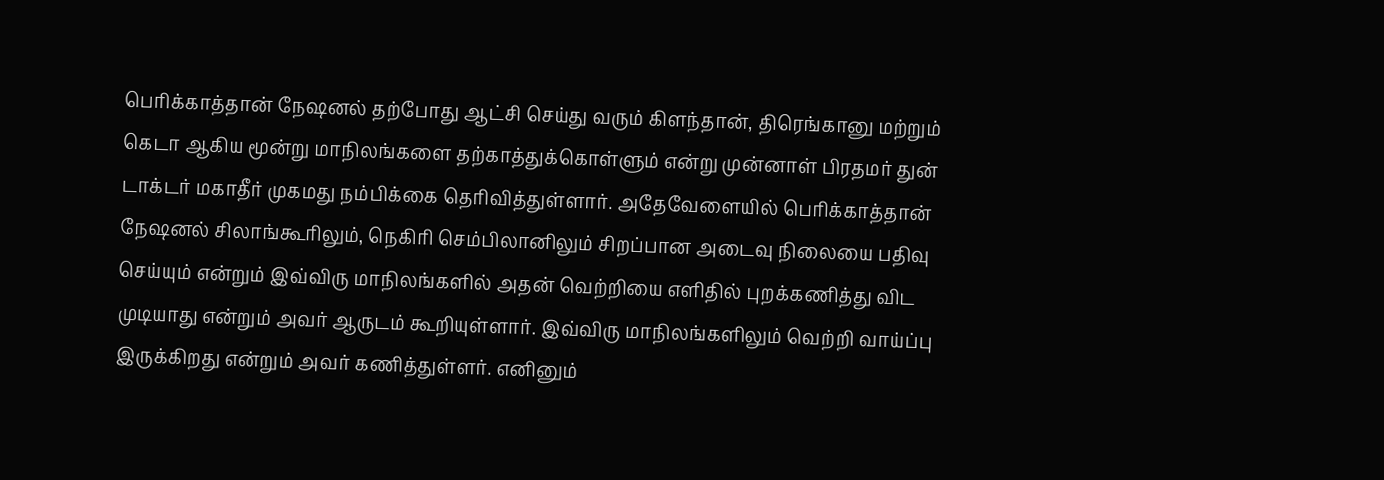பெரிக்காத்தான் நேஷனல் தற்போது ஆட்சி செய்து வரும் கிளந்தான், திரெங்கானு மற்றும் கெடா ஆகிய மூன்று மாநிலங்களை தற்காத்துக்கொள்ளும் என்று முன்னாள் பிரதமர் துன் டாக்டர் மகாதீர் முகமது நம்பிக்கை தெரிவித்துள்ளார். அதேவேளையில் பெரிக்காத்தான் நேஷனல் சிலாங்கூரிலும், நெகிரி செம்பிலானிலும் சிறப்பான அடைவு நிலையை பதிவு செய்யும் என்றும் இவ்விரு மாநிலங்களில் அதன் வெற்றியை எளிதில் புறக்கணித்து விட முடியாது என்றும் அவர் ஆருடம் கூறியுள்ளார். இவ்விரு மாநிலங்களிலும் வெற்றி வாய்ப்பு இருக்கிறது என்றும் அவர் கணித்துள்ளர். எனினும்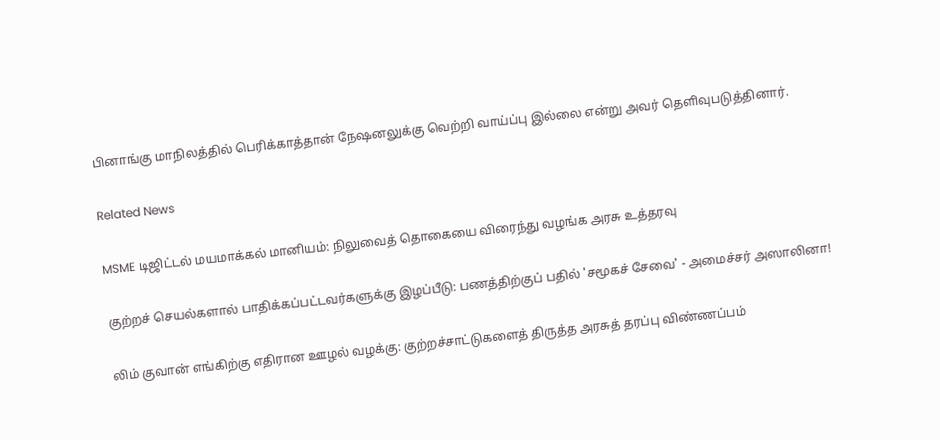பினாங்கு மாநிலத்தில் பெரிக்காத்தான் நேஷனலுக்கு வெற்றி வாய்ப்பு இல்லை என்று அவர் தெளிவுபடுத்தினார்.

Related News

MSME டிஜிட்டல் மயமாக்கல் மானியம்: நிலுவைத் தொகையை விரைந்து வழங்க அரசு உத்தரவு

குற்றச் செயல்களால் பாதிக்கப்பட்டவர்களுக்கு இழப்பீடு: பணத்திற்குப் பதில் 'சமூகச் சேவை' - அமைச்சர் அஸாலினா!

லிம் குவான் எங்கிற்கு எதிரான ஊழல் வழக்கு: குற்றச்சாட்டுகளைத் திருத்த அரசுத் தரப்பு விண்ணப்பம்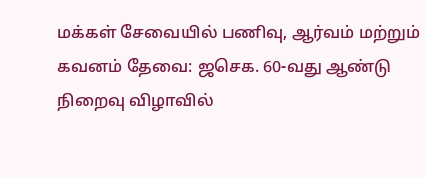மக்கள் சேவையில் பணிவு, ஆர்வம் மற்றும் கவனம் தேவை: ஜசெக. 60-வது ஆண்டு நிறைவு விழாவில்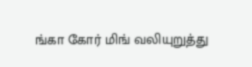ங்கா கோர் மிங் வலியுறுத்து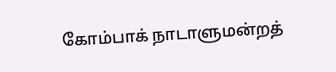கோம்பாக் நாடாளுமன்றத்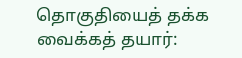தொகுதியைத் தக்க வைக்கத் தயார்: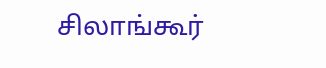சிலாங்கூர்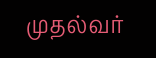முதல்வர்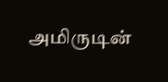அமிருடின்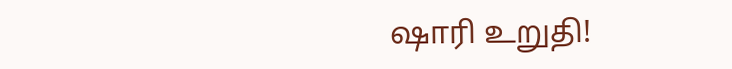ஷாரி உறுதி!